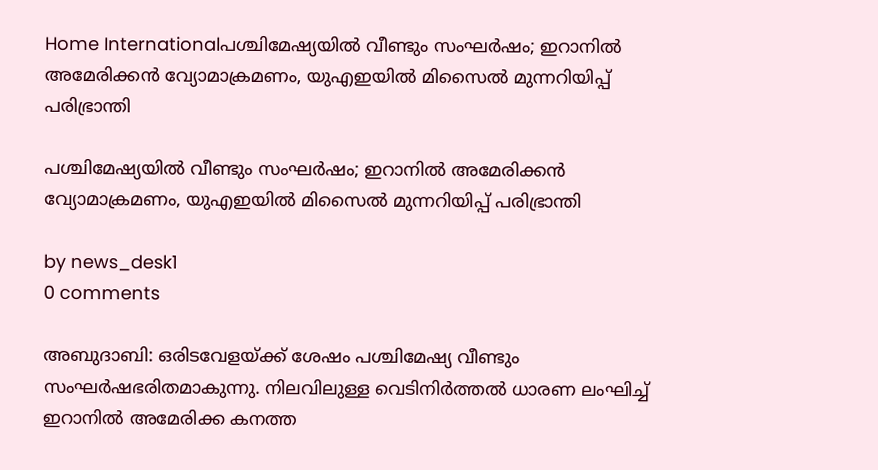Home Internationalപശ്ചിമേഷ്യയിൽ വീണ്ടും സംഘർഷം; ഇറാനിൽ അമേരിക്കൻ വ്യോമാക്രമണം, യുഎഇയിൽ മിസൈൽ മുന്നറിയിപ്പ് പരിഭ്രാന്തി

പശ്ചിമേഷ്യയിൽ വീണ്ടും സംഘർഷം; ഇറാനിൽ അമേരിക്കൻ വ്യോമാക്രമണം, യുഎഇയിൽ മിസൈൽ മുന്നറിയിപ്പ് പരിഭ്രാന്തി

by news_desk1
0 comments

അബുദാബി: ഒരിടവേളയ്ക്ക് ശേഷം പശ്ചിമേഷ്യ വീണ്ടും സംഘർഷഭരിതമാകുന്നു. നിലവിലുള്ള വെടിനിർത്തൽ ധാരണ ലംഘിച്ച് ഇറാനിൽ അമേരിക്ക കനത്ത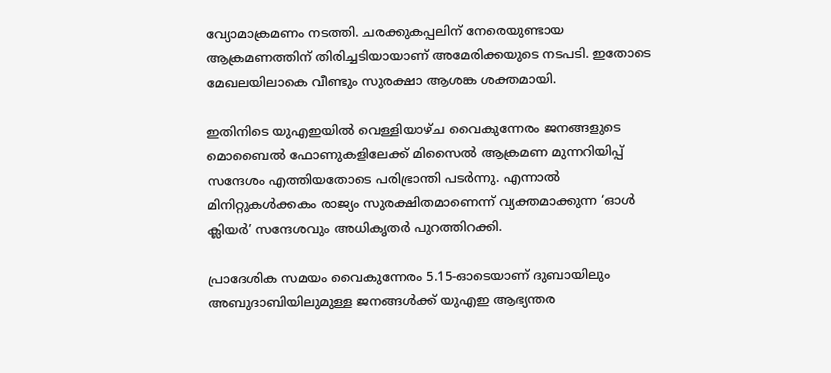വ്യോമാക്രമണം നടത്തി. ചരക്കുകപ്പലിന് നേരെയുണ്ടായ ആക്രമണത്തിന് തിരിച്ചടിയായാണ് അമേരിക്കയുടെ നടപടി. ഇതോടെ മേഖലയിലാകെ വീണ്ടും സുരക്ഷാ ആശങ്ക ശക്തമായി.

ഇതിനിടെ യുഎഇയിൽ വെള്ളിയാഴ്ച വൈകുന്നേരം ജനങ്ങളുടെ മൊബൈൽ ഫോണുകളിലേക്ക് മിസൈൽ ആക്രമണ മുന്നറിയിപ്പ് സന്ദേശം എത്തിയതോടെ പരിഭ്രാന്തി പടർന്നു. എന്നാൽ മിനിറ്റുകൾക്കകം രാജ്യം സുരക്ഷിതമാണെന്ന് വ്യക്തമാക്കുന്ന ‘ഓൾ ക്ലിയർ’ സന്ദേശവും അധികൃതർ പുറത്തിറക്കി.

പ്രാദേശിക സമയം വൈകുന്നേരം 5.15-ഓടെയാണ് ദുബായിലും അബുദാബിയിലുമുള്ള ജനങ്ങൾക്ക് യുഎഇ ആഭ്യന്തര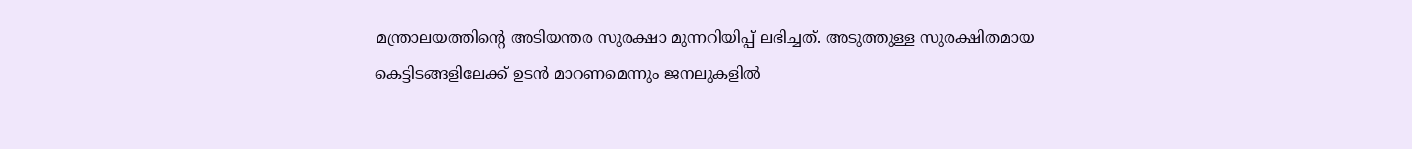മന്ത്രാലയത്തിന്റെ അടിയന്തര സുരക്ഷാ മുന്നറിയിപ്പ് ലഭിച്ചത്. അടുത്തുള്ള സുരക്ഷിതമായ കെട്ടിടങ്ങളിലേക്ക് ഉടൻ മാറണമെന്നും ജനലുകളിൽ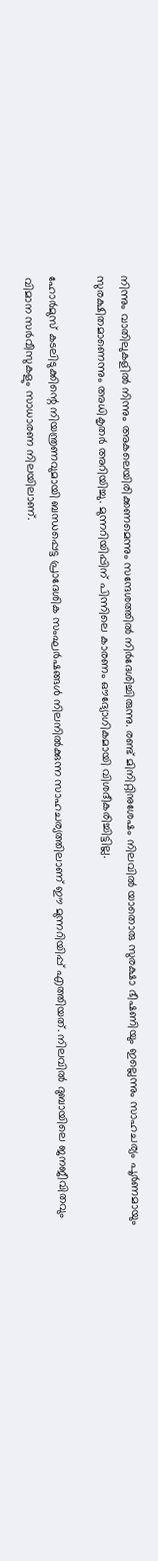നിന്നും വാതിലുകളിൽ നിന്നും അകലെയിരിക്കണമെന്നും സന്ദേശത്തിൽ നിർദേശിച്ചിരുന്നു. രണ്ട് മിനിറ്റിനുശേഷം നിലവിൽ യാതൊരു സുരക്ഷാ ഭീഷണിയും ഇല്ലെന്നും സാഹചര്യം പൂർണമായും സുരക്ഷിതമാണെന്നും അധികൃതർ അറിയിച്ചു. മുന്നറിയിപ്പിന് പിന്നിലെ കാരണം ഔദ്യോഗികമായി വിശദീകരിച്ചിട്ടില്ല.

ഹോർമുസ് കടലിടുക്കിന്റെ നിയന്ത്രണവുമായി ബന്ധപ്പെട്ട പ്രാദേശിക സംഘർഷങ്ങൾ നിലനിൽക്കുന്ന സാഹചര്യത്തിലാണ് ഈ മുന്നറിയിപ്പ് എത്തിയത്. നിലവിൽ ദുബായിലെ ജനജീവിതവും വിമാന സർവീസുകളും സാധാരണ നിലയിലാണ്.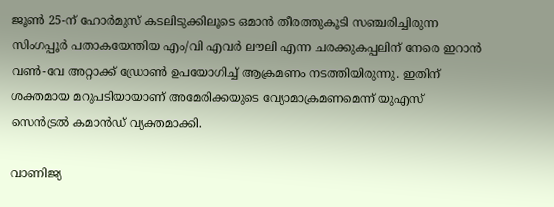ജൂൺ 25-ന് ഹോർമുസ് കടലിടുക്കിലൂടെ ഒമാൻ തീരത്തുകൂടി സഞ്ചരിച്ചിരുന്ന സിംഗപ്പൂർ പതാകയേന്തിയ എം/വി എവർ ലൗലി എന്ന ചരക്കുകപ്പലിന് നേരെ ഇറാൻ വൺ-വേ അറ്റാക്ക് ഡ്രോൺ ഉപയോഗിച്ച് ആക്രമണം നടത്തിയിരുന്നു. ഇതിന് ശക്തമായ മറുപടിയായാണ് അമേരിക്കയുടെ വ്യോമാക്രമണമെന്ന് യുഎസ് സെൻട്രൽ കമാൻഡ് വ്യക്തമാക്കി.

വാണിജ്യ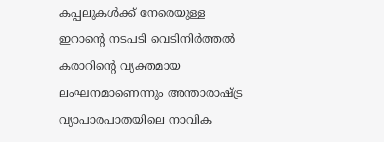കപ്പലുകൾക്ക് നേരെയുള്ള ഇറാന്റെ നടപടി വെടിനിർത്തൽ കരാറിന്റെ വ്യക്തമായ ലംഘനമാണെന്നും അന്താരാഷ്ട്ര വ്യാപാരപാതയിലെ നാവിക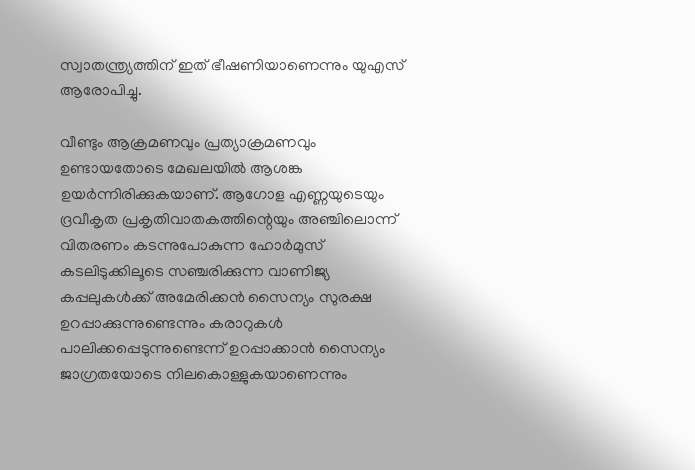സ്വാതന്ത്ര്യത്തിന് ഇത് ഭീഷണിയാണെന്നും യുഎസ് ആരോപിച്ചു.

വീണ്ടും ആക്രമണവും പ്രത്യാക്രമണവും ഉണ്ടായതോടെ മേഖലയിൽ ആശങ്ക ഉയർന്നിരിക്കുകയാണ്. ആഗോള എണ്ണയുടെയും ദ്രവീകൃത പ്രകൃതിവാതകത്തിന്റെയും അഞ്ചിലൊന്ന് വിതരണം കടന്നുപോകുന്ന ഹോർമുസ് കടലിടുക്കിലൂടെ സഞ്ചരിക്കുന്ന വാണിജ്യ കപ്പലുകൾക്ക് അമേരിക്കൻ സൈന്യം സുരക്ഷ ഉറപ്പാക്കുന്നുണ്ടെന്നും കരാറുകൾ പാലിക്കപ്പെടുന്നുണ്ടെന്ന് ഉറപ്പാക്കാൻ സൈന്യം ജാഗ്രതയോടെ നിലകൊള്ളുകയാണെന്നും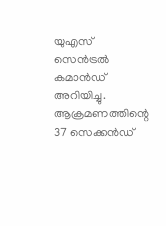യുഎസ് സെൻട്രൽ കമാൻഡ് അറിയിച്ചു. ആക്രമണത്തിന്റെ 37 സെക്കൻഡ്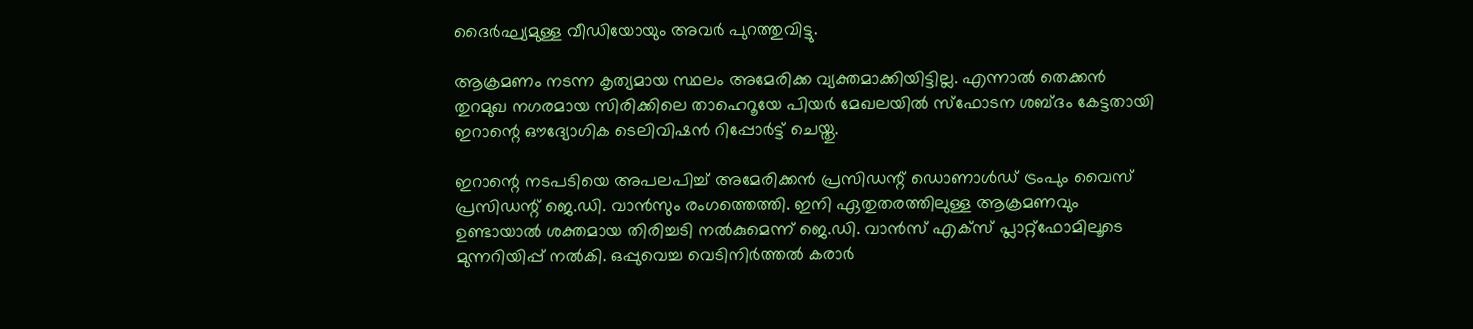ദൈർഘ്യമുള്ള വീഡിയോയും അവർ പുറത്തുവിട്ടു.

ആക്രമണം നടന്ന കൃത്യമായ സ്ഥലം അമേരിക്ക വ്യക്തമാക്കിയിട്ടില്ല. എന്നാൽ തെക്കൻ തുറമുഖ നഗരമായ സിരിക്കിലെ താഹെറൂയേ പിയർ മേഖലയിൽ സ്ഫോടന ശബ്ദം കേട്ടതായി ഇറാന്റെ ഔദ്യോഗിക ടെലിവിഷൻ റിപ്പോർട്ട് ചെയ്തു.

ഇറാന്റെ നടപടിയെ അപലപിച്ച് അമേരിക്കൻ പ്രസിഡന്റ് ഡൊണാൾഡ് ട്രംപും വൈസ് പ്രസിഡന്റ് ജെ.ഡി. വാൻസും രംഗത്തെത്തി. ഇനി ഏതുതരത്തിലുള്ള ആക്രമണവും ഉണ്ടായാൽ ശക്തമായ തിരിച്ചടി നൽകുമെന്ന് ജെ.ഡി. വാൻസ് എക്‌സ് പ്ലാറ്റ്‌ഫോമിലൂടെ മുന്നറിയിപ്പ് നൽകി. ഒപ്പുവെച്ച വെടിനിർത്തൽ കരാർ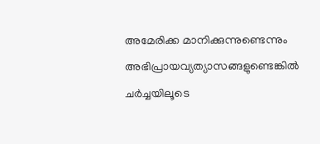അമേരിക്ക മാനിക്കുന്നുണ്ടെന്നും അഭിപ്രായവ്യത്യാസങ്ങളുണ്ടെങ്കിൽ ചർച്ചയിലൂടെ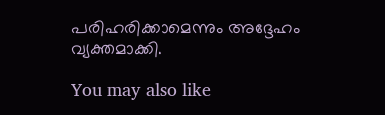പരിഹരിക്കാമെന്നും അദ്ദേഹം വ്യക്തമാക്കി.

You may also like